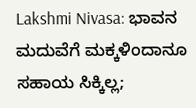Lakshmi Nivasa: ಭಾವನ ಮದುವೆಗೆ ಮಕ್ಕಳಿಂದಾನೂ ಸಹಾಯ ಸಿಕ್ಕಿಲ್ಲ;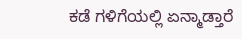ಕಡೆ ಗಳಿಗೆಯಲ್ಲಿ ಏನ್ಮಾಡ್ತಾರೆ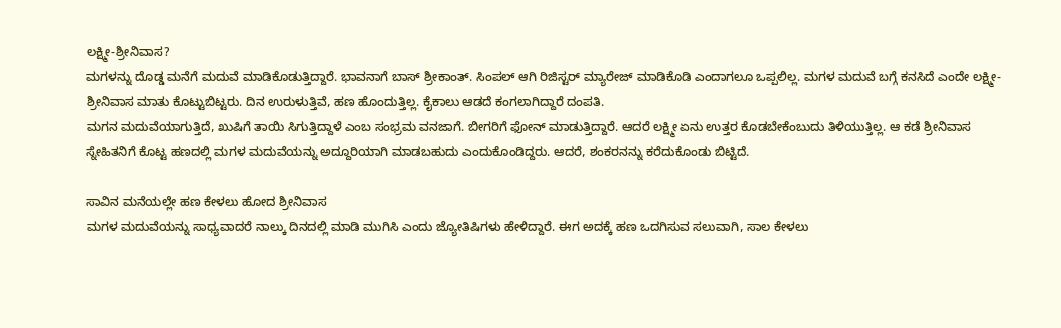ಲಕ್ಷ್ಮೀ-ಶ್ರೀನಿವಾಸ?
ಮಗಳನ್ನು ದೊಡ್ಡ ಮನೆಗೆ ಮದುವೆ ಮಾಡಿಕೊಡುತ್ತಿದ್ದಾರೆ. ಭಾವನಾಗೆ ಬಾಸ್ ಶ್ರೀಕಾಂತ್. ಸಿಂಪಲ್ ಆಗಿ ರಿಜಿಸ್ಟರ್ ಮ್ಯಾರೇಜ್ ಮಾಡಿಕೊಡಿ ಎಂದಾಗಲೂ ಒಪ್ಪಲಿಲ್ಲ. ಮಗಳ ಮದುವೆ ಬಗ್ಗೆ ಕನಸಿದೆ ಎಂದೇ ಲಕ್ಷ್ಮೀ-ಶ್ರೀನಿವಾಸ ಮಾತು ಕೊಟ್ಟುಬಿಟ್ಟರು. ದಿನ ಉರುಳುತ್ತಿವೆ, ಹಣ ಹೊಂದುತ್ತಿಲ್ಲ. ಕೈಕಾಲು ಆಡದೆ ಕಂಗಲಾಗಿದ್ದಾರೆ ದಂಪತಿ.
ಮಗನ ಮದುವೆಯಾಗುತ್ತಿದೆ, ಖುಷಿಗೆ ತಾಯಿ ಸಿಗುತ್ತಿದ್ದಾಳೆ ಎಂಬ ಸಂಭ್ರಮ ವನಜಾಗೆ. ಬೀಗರಿಗೆ ಫೋನ್ ಮಾಡುತ್ತಿದ್ದಾರೆ. ಆದರೆ ಲಕ್ಷ್ಮೀ ಏನು ಉತ್ತರ ಕೊಡಬೇಕೆಂಬುದು ತಿಳಿಯುತ್ತಿಲ್ಲ. ಆ ಕಡೆ ಶ್ರೀನಿವಾಸ ಸ್ನೇಹಿತನಿಗೆ ಕೊಟ್ಟ ಹಣದಲ್ಲಿ ಮಗಳ ಮದುವೆಯನ್ನು ಅದ್ದೂರಿಯಾಗಿ ಮಾಡಬಹುದು ಎಂದುಕೊಂಡಿದ್ದರು. ಆದರೆ, ಶಂಕರನನ್ನು ಕರೆದುಕೊಂಡು ಬಿಟ್ಟಿದೆ.

ಸಾವಿನ ಮನೆಯಲ್ಲೇ ಹಣ ಕೇಳಲು ಹೋದ ಶ್ರೀನಿವಾಸ
ಮಗಳ ಮದುವೆಯನ್ನು ಸಾಧ್ಯವಾದರೆ ನಾಲ್ಕು ದಿನದಲ್ಲಿ ಮಾಡಿ ಮುಗಿಸಿ ಎಂದು ಜ್ಯೋತಿಷಿಗಳು ಹೇಳಿದ್ದಾರೆ. ಈಗ ಅದಕ್ಕೆ ಹಣ ಒದಗಿಸುವ ಸಲುವಾಗಿ, ಸಾಲ ಕೇಳಲು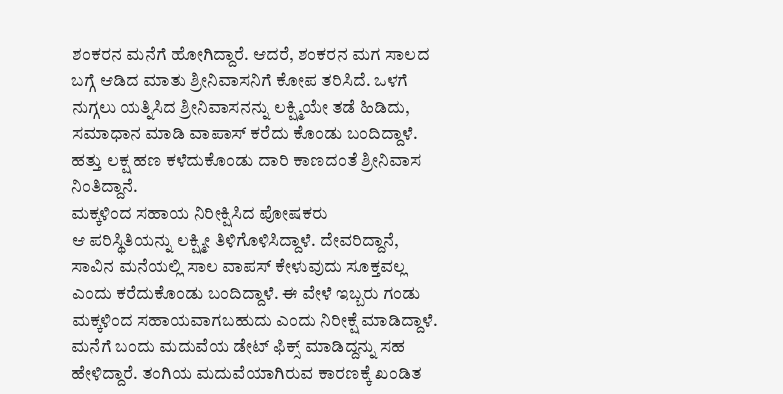ಶಂಕರನ ಮನೆಗೆ ಹೋಗಿದ್ದಾರೆ. ಆದರೆ, ಶಂಕರನ ಮಗ ಸಾಲದ ಬಗ್ಗೆ ಆಡಿದ ಮಾತು ಶ್ರೀನಿವಾಸನಿಗೆ ಕೋಪ ತರಿಸಿದೆ. ಒಳಗೆ ನುಗ್ಗಲು ಯತ್ನಿಸಿದ ಶ್ರೀನಿವಾಸನನ್ನು ಲಕ್ಷ್ಮಿಯೇ ತಡೆ ಹಿಡಿದು, ಸಮಾಧಾನ ಮಾಡಿ ವಾಪಾಸ್ ಕರೆದು ಕೊಂಡು ಬಂದಿದ್ದಾಳೆ. ಹತ್ತು ಲಕ್ಷ ಹಣ ಕಳೆದುಕೊಂಡು ದಾರಿ ಕಾಣದಂತೆ ಶ್ರೀನಿವಾಸ ನಿಂತಿದ್ದಾನೆ.
ಮಕ್ಕಳಿಂದ ಸಹಾಯ ನಿರೀಕ್ಷಿಸಿದ ಪೋಷಕರು
ಆ ಪರಿಸ್ಥಿತಿಯನ್ನು ಲಕ್ಷ್ಮೀ ತಿಳಿಗೊಳಿಸಿದ್ದಾಳೆ. ದೇವರಿದ್ದಾನೆ, ಸಾವಿನ ಮನೆಯಲ್ಲಿ ಸಾಲ ವಾಪಸ್ ಕೇಳುವುದು ಸೂಕ್ತವಲ್ಲ ಎಂದು ಕರೆದುಕೊಂಡು ಬಂದಿದ್ದಾಳೆ. ಈ ವೇಳೆ ಇಬ್ಬರು ಗಂಡು ಮಕ್ಕಳಿಂದ ಸಹಾಯವಾಗಬಹುದು ಎಂದು ನಿರೀಕ್ಷೆ ಮಾಡಿದ್ದಾಳೆ. ಮನೆಗೆ ಬಂದು ಮದುವೆಯ ಡೇಟ್ ಫಿಕ್ಸ್ ಮಾಡಿದ್ದನ್ನು ಸಹ ಹೇಳಿದ್ದಾರೆ. ತಂಗಿಯ ಮದುವೆಯಾಗಿರುವ ಕಾರಣಕ್ಕೆ ಖಂಡಿತ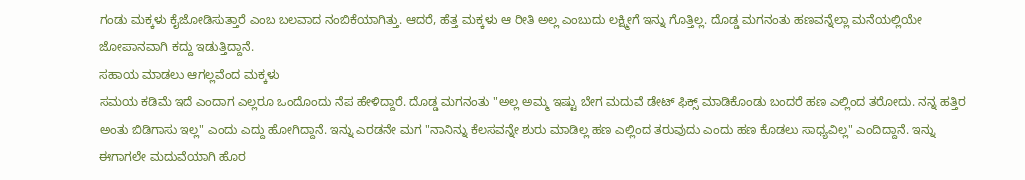ಗಂಡು ಮಕ್ಕಳು ಕೈಜೋಡಿಸುತ್ತಾರೆ ಎಂಬ ಬಲವಾದ ನಂಬಿಕೆಯಾಗಿತ್ತು. ಆದರೆ, ಹೆತ್ತ ಮಕ್ಕಳು ಆ ರೀತಿ ಅಲ್ಲ ಎಂಬುದು ಲಕ್ಷ್ಮೀಗೆ ಇನ್ನು ಗೊತ್ತಿಲ್ಲ. ದೊಡ್ಡ ಮಗನಂತು ಹಣವನ್ನೆಲ್ಲಾ ಮನೆಯಲ್ಲಿಯೇ ಜೋಪಾನವಾಗಿ ಕದ್ದು ಇಡುತ್ತಿದ್ದಾನೆ.
ಸಹಾಯ ಮಾಡಲು ಆಗಲ್ಲವೆಂದ ಮಕ್ಕಳು
ಸಮಯ ಕಡಿಮೆ ಇದೆ ಎಂದಾಗ ಎಲ್ಲರೂ ಒಂದೊಂದು ನೆಪ ಹೇಳಿದ್ದಾರೆ. ದೊಡ್ಡ ಮಗನಂತು "ಅಲ್ಲ ಅಮ್ಮ ಇಷ್ಟು ಬೇಗ ಮದುವೆ ಡೇಟ್ ಫಿಕ್ಸ್ ಮಾಡಿಕೊಂಡು ಬಂದರೆ ಹಣ ಎಲ್ಲಿಂದ ತರೋದು. ನನ್ನ ಹತ್ತಿರ ಅಂತು ಬಿಡಿಗಾಸು ಇಲ್ಲ" ಎಂದು ಎದ್ದು ಹೋಗಿದ್ದಾನೆ. ಇನ್ನು ಎರಡನೇ ಮಗ "ನಾನಿನ್ನು ಕೆಲಸವನ್ನೇ ಶುರು ಮಾಡಿಲ್ಲ ಹಣ ಎಲ್ಲಿಂದ ತರುವುದು ಎಂದು ಹಣ ಕೊಡಲು ಸಾಧ್ಯವಿಲ್ಲ" ಎಂದಿದ್ದಾನೆ. ಇನ್ನು ಈಗಾಗಲೇ ಮದುವೆಯಾಗಿ ಹೊರ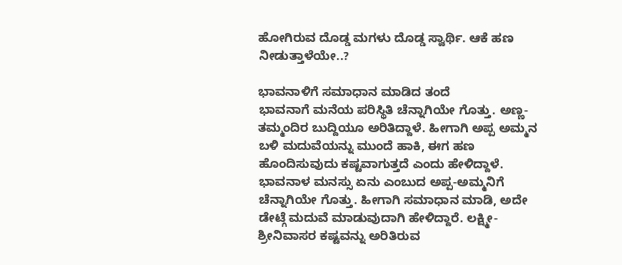ಹೋಗಿರುವ ದೊಡ್ಡ ಮಗಳು ದೊಡ್ಡ ಸ್ವಾರ್ಥಿ. ಆಕೆ ಹಣ ನೀಡುತ್ತಾಳೆಯೇ..?

ಭಾವನಾಳಿಗೆ ಸಮಾಧಾನ ಮಾಡಿದ ತಂದೆ
ಭಾವನಾಗೆ ಮನೆಯ ಪರಿಸ್ಥಿತಿ ಚೆನ್ನಾಗಿಯೇ ಗೊತ್ತು. ಅಣ್ಣ-ತಮ್ಮಂದಿರ ಬುದ್ದಿಯೂ ಅರಿತಿದ್ದಾಳೆ. ಹೀಗಾಗಿ ಅಪ್ಪ ಅಮ್ಮನ ಬಳಿ ಮದುವೆಯನ್ನು ಮುಂದೆ ಹಾಕಿ, ಈಗ ಹಣ ಹೊಂದಿಸುವುದು ಕಷ್ಟವಾಗುತ್ತದೆ ಎಂದು ಹೇಳಿದ್ದಾಳೆ. ಭಾವನಾಳ ಮನಸ್ಸು ಏನು ಎಂಬುದ ಅಪ್ಪ-ಅಮ್ಮನಿಗೆ ಚೆನ್ನಾಗಿಯೇ ಗೊತ್ತು. ಹೀಗಾಗಿ ಸಮಾಧಾನ ಮಾಡಿ, ಅದೇ ಡೇಟ್ಗೆ ಮದುವೆ ಮಾಡುವುದಾಗಿ ಹೇಳಿದ್ದಾರೆ. ಲಕ್ಷ್ಮೀ-ಶ್ರೀನಿವಾಸರ ಕಷ್ಟವನ್ನು ಅರಿತಿರುವ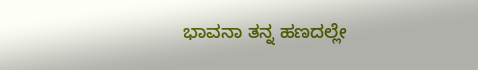ಭಾವನಾ ತನ್ನ ಹಣದಲ್ಲೇ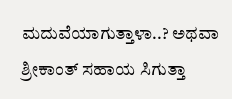ಮದುವೆಯಾಗುತ್ತಾಳಾ..? ಅಥವಾ ಶ್ರೀಕಾಂತ್ ಸಹಾಯ ಸಿಗುತ್ತಾ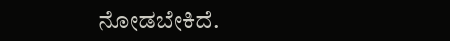ನೋಡಬೇಕಿದೆ.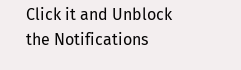Click it and Unblock the Notifications